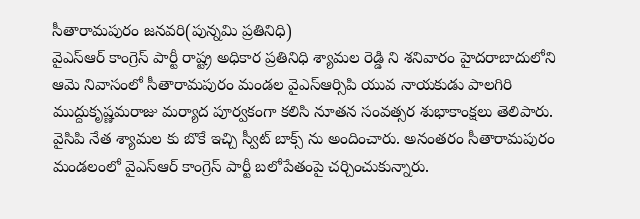సీతారామపురం జనవరి(పున్నమి ప్రతినిధి)
వైఎస్ఆర్ కాంగ్రెస్ పార్టీ రాష్ట్ర అధికార ప్రతినిధి శ్యామల రెడ్డి ని శనివారం హైదరాబాదులోని ఆమె నివాసంలో సీతారామపురం మండల వైఎస్ఆర్సిపి యువ నాయకుడు పాలగిరి ముద్దుకృష్ణమరాజు మర్యాద పూర్వకంగా కలిసి నూతన సంవత్సర శుభాకాంక్షలు తెలిపారు. వైసిపి నేత శ్యామల కు బొకే ఇచ్చి స్వీట్ బాక్స్ ను అందించారు. అనంతరం సీతారామపురం మండలంలో వైఎస్ఆర్ కాంగ్రెస్ పార్టీ బలోపేతంపై చర్చించుకున్నారు.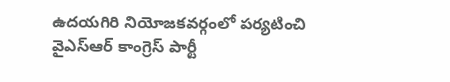ఉదయగిరి నియోజకవర్గంలో పర్యటించి వైఎస్ఆర్ కాంగ్రెస్ పార్టీ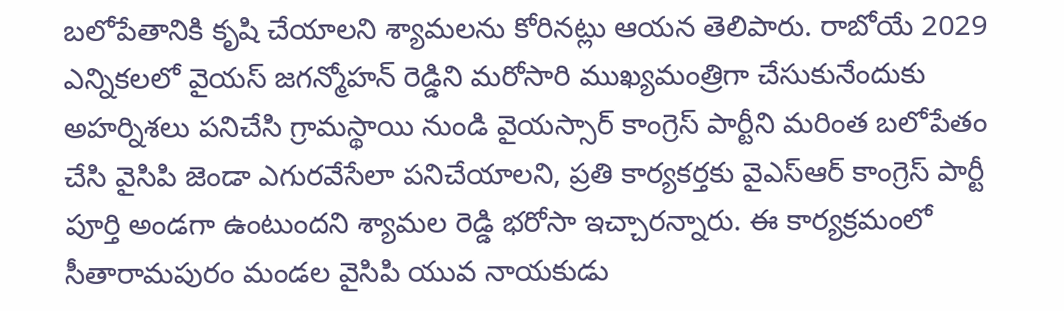బలోపేతానికి కృషి చేయాలని శ్యామలను కోరినట్లు ఆయన తెలిపారు. రాబోయే 2029 ఎన్నికలలో వైయస్ జగన్మోహన్ రెడ్డిని మరోసారి ముఖ్యమంత్రిగా చేసుకునేందుకు అహర్నిశలు పనిచేసి గ్రామస్థాయి నుండి వైయస్సార్ కాంగ్రెస్ పార్టీని మరింత బలోపేతం చేసి వైసిపి జెండా ఎగురవేసేలా పనిచేయాలని, ప్రతి కార్యకర్తకు వైఎస్ఆర్ కాంగ్రెస్ పార్టీ పూర్తి అండగా ఉంటుందని శ్యామల రెడ్డి భరోసా ఇచ్చారన్నారు. ఈ కార్యక్రమంలో సీతారామపురం మండల వైసిపి యువ నాయకుడు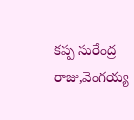కప్ప సురేంద్ర రాజు,వెంగయ్య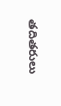తదితరులు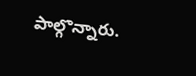పాల్గొన్నారు.